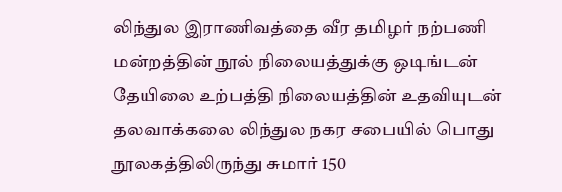லிந்துல இராணிவத்தை வீர தமிழர் நற்பணி மன்றத்தின் நூல் நிலையத்துக்கு ஒடிங்டன் தேயிலை உற்பத்தி நிலையத்தின் உதவியுடன் தலவாக்கலை லிந்துல நகர சபையில் பொது நூலகத்திலிருந்து சுமார் 150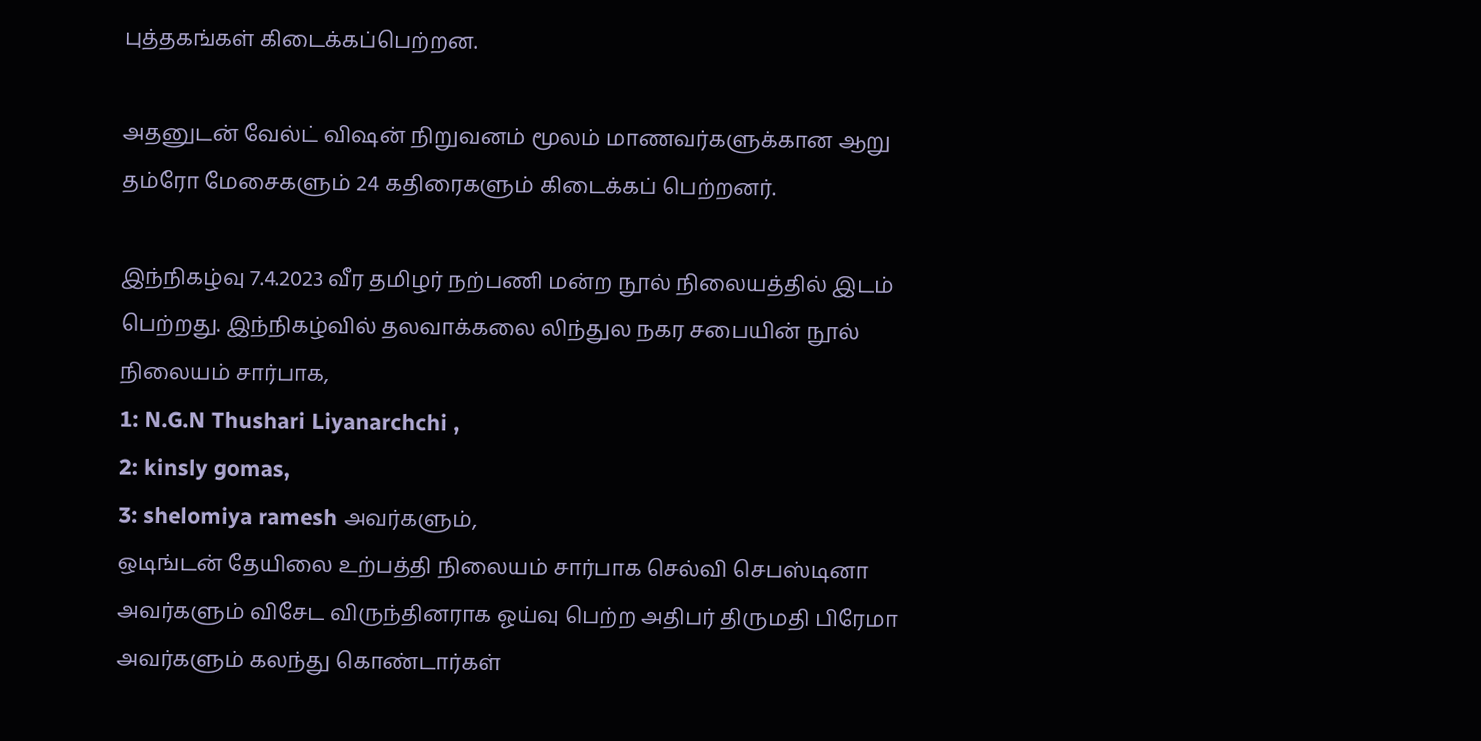புத்தகங்கள் கிடைக்கப்பெற்றன.

அதனுடன் வேல்ட் விஷன் நிறுவனம் மூலம் மாணவர்களுக்கான ஆறு தம்ரோ மேசைகளும் 24 கதிரைகளும் கிடைக்கப் பெற்றனர்.

இந்நிகழ்வு 7.4.2023 வீர தமிழர் நற்பணி மன்ற நூல் நிலையத்தில் இடம் பெற்றது. இந்நிகழ்வில் தலவாக்கலை லிந்துல நகர சபையின் நூல் நிலையம் சார்பாக,
1: N.G.N Thushari Liyanarchchi ,
2: kinsly gomas,
3: shelomiya ramesh அவர்களும்,
ஒடிங்டன் தேயிலை உற்பத்தி நிலையம் சார்பாக செல்வி செபஸ்டினா அவர்களும் விசேட விருந்தினராக ஓய்வு பெற்ற அதிபர் திருமதி பிரேமா அவர்களும் கலந்து கொண்டார்கள்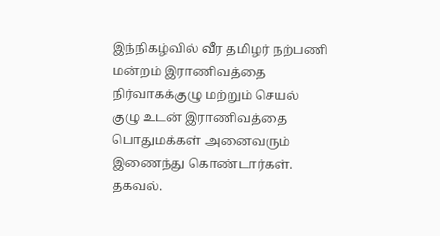இந்நிகழ்வில் வீர தமிழர் நற்பணி மன்றம் இராணிவத்தை நிர்வாகக்குழு மற்றும் செயல் குழு உடன் இராணிவத்தை பொதுமக்கள் அனைவரும் இணைந்து கொண்டார்கள்.
தகவல்.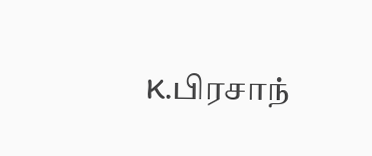K.பிரசாந்